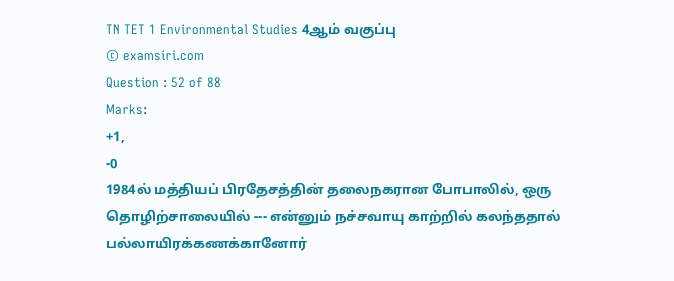TN TET 1 Environmental Studies 4ஆம் வகுப்பு
© examsiri.com
Question : 52 of 88
Marks:
+1,
-0
1984ல் மத்தியப் பிரதேசத்தின் தலைநகரான போபாலில், ஒரு தொழிற்சாலையில் --- என்னும் நச்சவாயு காற்றில் கலந்ததால் பல்லாயிரக்கணக்கானோர்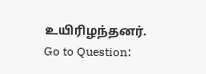உயிரிழந்தனர்.
Go to Question: